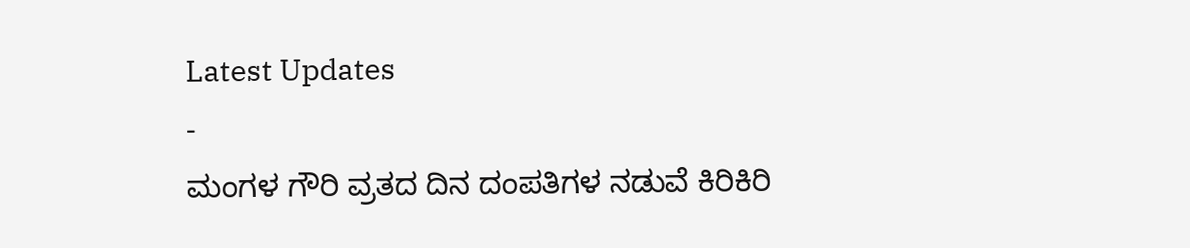Latest Updates
-
ಮಂಗಳ ಗೌರಿ ವ್ರತದ ದಿನ ದಂಪತಿಗಳ ನಡುವೆ ಕಿರಿಕಿರಿ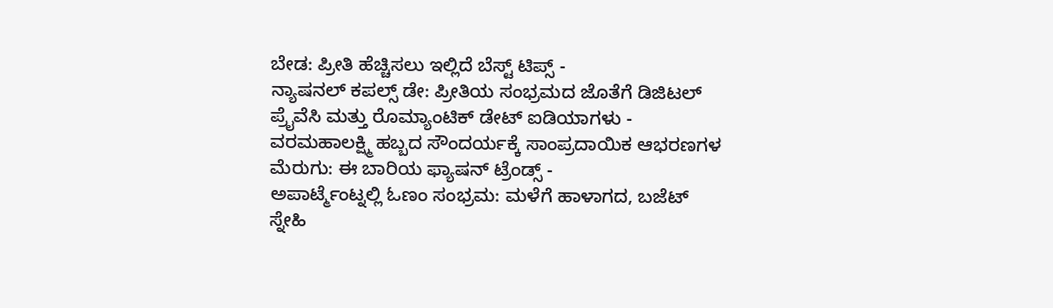ಬೇಡ: ಪ್ರೀತಿ ಹೆಚ್ಚಿಸಲು ಇಲ್ಲಿದೆ ಬೆಸ್ಟ್ ಟಿಪ್ಸ್ -
ನ್ಯಾಷನಲ್ ಕಪಲ್ಸ್ ಡೇ: ಪ್ರೀತಿಯ ಸಂಭ್ರಮದ ಜೊತೆಗೆ ಡಿಜಿಟಲ್ ಪ್ರೈವೆಸಿ ಮತ್ತು ರೊಮ್ಯಾಂಟಿಕ್ ಡೇಟ್ ಐಡಿಯಾಗಳು -
ವರಮಹಾಲಕ್ಷ್ಮಿ ಹಬ್ಬದ ಸೌಂದರ್ಯಕ್ಕೆ ಸಾಂಪ್ರದಾಯಿಕ ಆಭರಣಗಳ ಮೆರುಗು: ಈ ಬಾರಿಯ ಫ್ಯಾಷನ್ ಟ್ರೆಂಡ್ಸ್ -
ಅಪಾರ್ಟ್ಮೆಂಟ್ನಲ್ಲಿ ಓಣಂ ಸಂಭ್ರಮ: ಮಳೆಗೆ ಹಾಳಾಗದ, ಬಜೆಟ್ ಸ್ನೇಹಿ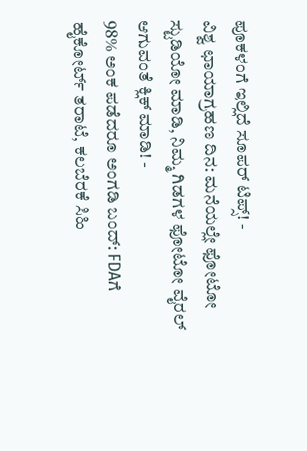ಪೂಕಳಂಗೆ ಇಲ್ಲಿದೆ ಸೂಪರ್ ಟಿಪ್ಸ್! -
ವಿಶ್ವ ಛಾಯಾಗ್ರಹಣ ದಿನ: ಮನೆಯಲ್ಲೇ ಫೋಟೋ ಸ್ಟುಡಿಯೋ ಮಾಡಿ, ನಿಮ್ಮ ಗಿಡಗಳ ಫೋಟೋ ವೈರಲ್ ಆಗುವಂತೆ ಕ್ಲಿಕ್ ಮಾಡಿ! -
98% ಅಂಕ ಪಡೆದರೂ ಅಂಗಡಿ ಬಂದ್: FDAಗೆ ಹೈಕೋರ್ಟ್ ತರಾಟೆ, ಕಲಬೆರಕೆ ಸಿಹಿ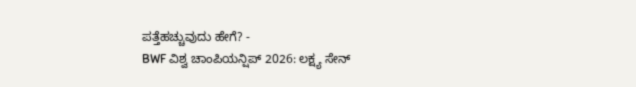ಪತ್ತೆಹಚ್ಚುವುದು ಹೇಗೆ? -
BWF ವಿಶ್ವ ಚಾಂಪಿಯನ್ಷಿಪ್ 2026: ಲಕ್ಷ್ಯ ಸೇನ್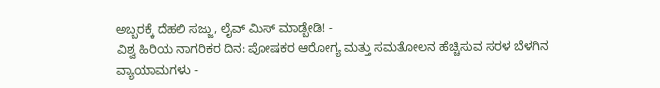ಅಬ್ಬರಕ್ಕೆ ದೆಹಲಿ ಸಜ್ಜು, ಲೈವ್ ಮಿಸ್ ಮಾಡ್ಬೇಡಿ! -
ವಿಶ್ವ ಹಿರಿಯ ನಾಗರಿಕರ ದಿನ: ಪೋಷಕರ ಆರೋಗ್ಯ ಮತ್ತು ಸಮತೋಲನ ಹೆಚ್ಚಿಸುವ ಸರಳ ಬೆಳಗಿನ ವ್ಯಾಯಾಮಗಳು -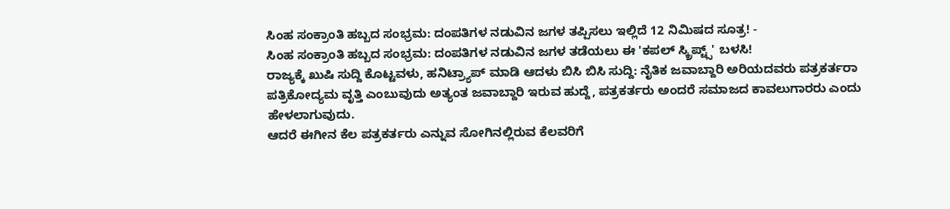ಸಿಂಹ ಸಂಕ್ರಾಂತಿ ಹಬ್ಬದ ಸಂಭ್ರಮ: ದಂಪತಿಗಳ ನಡುವಿನ ಜಗಳ ತಪ್ಪಿಸಲು ಇಲ್ಲಿದೆ 12 ನಿಮಿಷದ ಸೂತ್ರ! -
ಸಿಂಹ ಸಂಕ್ರಾಂತಿ ಹಬ್ಬದ ಸಂಭ್ರಮ: ದಂಪತಿಗಳ ನಡುವಿನ ಜಗಳ ತಡೆಯಲು ಈ 'ಕಪಲ್ ಸ್ಕ್ರಿಪ್ಟ್ಸ್' ಬಳಸಿ!
ರಾಜ್ಯಕ್ಕೆ ಖುಷಿ ಸುದ್ದಿ ಕೊಟ್ಟವಳು, ಹನಿಟ್ರ್ಯಾಪ್ ಮಾಡಿ ಆದಳು ಬಿಸಿ ಬಿಸಿ ಸುದ್ದಿ: ನೈತಿಕ ಜವಾಬ್ದಾರಿ ಅರಿಯದವರು ಪತ್ರಕರ್ತರಾ
ಪತ್ರಿಕೋದ್ಯಮ ವೃತ್ತಿ ಎಂಬುವುದು ಅತ್ಯಂತ ಜವಾಬ್ದಾರಿ ಇರುವ ಹುದ್ದೆ, ಪತ್ರಕರ್ತರು ಅಂದರೆ ಸಮಾಜದ ಕಾವಲುಗಾರರು ಎಂದು ಹೇಳಲಾಗುವುದು.
ಆದರೆ ಈಗೀನ ಕೆಲ ಪತ್ರಕರ್ತರು ಎನ್ನುವ ಸೋಗಿನಲ್ಲಿರುವ ಕೆಲವರಿಗೆ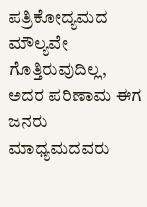ಪತ್ರಿಕೋದ್ಯಮದ ಮೌಲ್ಯವೇ ಗೊತ್ತಿರುವುದಿಲ್ಲ, ಅದರ ಪರಿಣಾಮ ಈಗ ಜನರು ಮಾಧ್ಯಮದವರು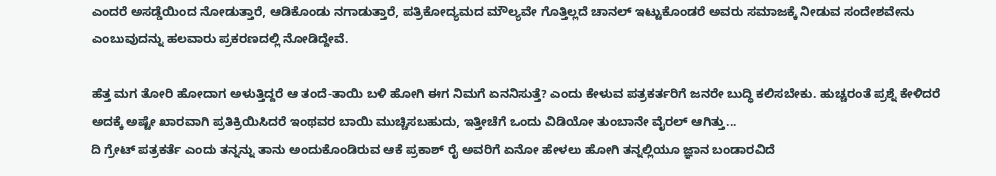ಎಂದರೆ ಅಸಡ್ಡೆಯಿಂದ ನೋಡುತ್ತಾರೆ, ಆಡಿಕೊಂಡು ನಗಾಡುತ್ತಾರೆ, ಪತ್ರಿಕೋದ್ಯಮದ ಮೌಲ್ಯವೇ ಗೊತ್ತಿಲ್ಲದೆ ಚಾನಲ್ ಇಟ್ಟುಕೊಂಡರೆ ಅವರು ಸಮಾಜಕ್ಕೆ ನೀಡುವ ಸಂದೇಶವೇನು ಎಂಬುವುದನ್ನು ಹಲವಾರು ಪ್ರಕರಣದಲ್ಲಿ ನೋಡಿದ್ದೇವೆ.

ಹೆತ್ತ ಮಗ ತೋರಿ ಹೋದಾಗ ಅಳುತ್ತಿದ್ದರೆ ಆ ತಂದೆ-ತಾಯಿ ಬಳಿ ಹೋಗಿ ಈಗ ನಿಮಗೆ ಏನನಿಸುತ್ತೆ? ಎಂದು ಕೇಳುವ ಪತ್ರಕರ್ತರಿಗೆ ಜನರೇ ಬುದ್ಧಿ ಕಲಿಸಬೇಕು. ಹುಚ್ಚರಂತೆ ಪ್ರಶ್ನೆ ಕೇಳಿದರೆ ಅದಕ್ಕೆ ಅಷ್ಟೇ ಖಾರವಾಗಿ ಪ್ರತಿಕ್ರಿಯಿಸಿದರೆ ಇಂಥವರ ಬಾಯಿ ಮುಚ್ಚಿಸಬಹುದು, ಇತ್ತೀಚೆಗೆ ಒಂದು ವಿಡಿಯೋ ತುಂಬಾನೇ ವೈರಲ್ ಆಗಿತ್ತು...
ದಿ ಗ್ರೇಟ್ ಪತ್ರಕರ್ತೆ ಎಂದು ತನ್ನನ್ನು ತಾನು ಅಂದುಕೊಂಡಿರುವ ಆಕೆ ಪ್ರಕಾಶ್ ರೈ ಅವರಿಗೆ ಏನೋ ಹೇಳಲು ಹೋಗಿ ತನ್ನಲ್ಲಿಯೂ ಜ್ಞಾನ ಬಂಡಾರವಿದೆ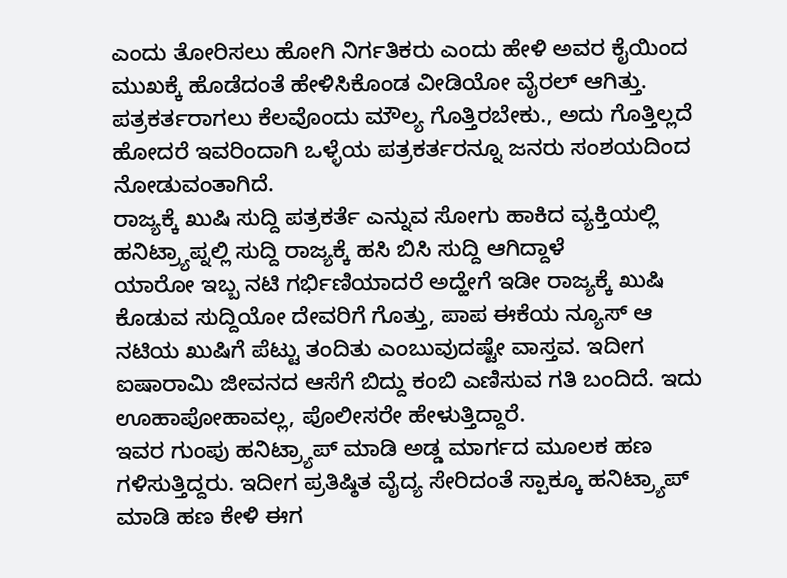ಎಂದು ತೋರಿಸಲು ಹೋಗಿ ನಿರ್ಗತಿಕರು ಎಂದು ಹೇಳಿ ಅವರ ಕೈಯಿಂದ ಮುಖಕ್ಕೆ ಹೊಡೆದಂತೆ ಹೇಳಿಸಿಕೊಂಡ ವೀಡಿಯೋ ವೈರಲ್ ಆಗಿತ್ತು. ಪತ್ರಕರ್ತರಾಗಲು ಕೆಲವೊಂದು ಮೌಲ್ಯ ಗೊತ್ತಿರಬೇಕು., ಅದು ಗೊತ್ತಿಲ್ಲದೆ ಹೋದರೆ ಇವರಿಂದಾಗಿ ಒಳ್ಳೆಯ ಪತ್ರಕರ್ತರನ್ನೂ ಜನರು ಸಂಶಯದಿಂದ ನೋಡುವಂತಾಗಿದೆ.
ರಾಜ್ಯಕ್ಕೆ ಖುಷಿ ಸುದ್ದಿ ಪತ್ರಕರ್ತೆ ಎನ್ನುವ ಸೋಗು ಹಾಕಿದ ವ್ಯಕ್ತಿಯಲ್ಲಿ ಹನಿಟ್ರ್ಯಾಪ್ನಲ್ಲಿ ಸುದ್ದಿ ರಾಜ್ಯಕ್ಕೆ ಹಸಿ ಬಿಸಿ ಸುದ್ದಿ ಆಗಿದ್ದಾಳೆ
ಯಾರೋ ಇಬ್ಬ ನಟಿ ಗರ್ಭಿಣಿಯಾದರೆ ಅದ್ಹೇಗೆ ಇಡೀ ರಾಜ್ಯಕ್ಕೆ ಖುಷಿ ಕೊಡುವ ಸುದ್ದಿಯೋ ದೇವರಿಗೆ ಗೊತ್ತು, ಪಾಪ ಈಕೆಯ ನ್ಯೂಸ್ ಆ ನಟಿಯ ಖುಷಿಗೆ ಪೆಟ್ಟು ತಂದಿತು ಎಂಬುವುದಷ್ಟೇ ವಾಸ್ತವ. ಇದೀಗ ಐಷಾರಾಮಿ ಜೀವನದ ಆಸೆಗೆ ಬಿದ್ದು ಕಂಬಿ ಎಣಿಸುವ ಗತಿ ಬಂದಿದೆ. ಇದು ಊಹಾಪೋಹಾವಲ್ಲ, ಪೊಲೀಸರೇ ಹೇಳುತ್ತಿದ್ದಾರೆ.
ಇವರ ಗುಂಪು ಹನಿಟ್ರ್ಯಾಪ್ ಮಾಡಿ ಅಡ್ಡ ಮಾರ್ಗದ ಮೂಲಕ ಹಣ ಗಳಿಸುತ್ತಿದ್ದರು. ಇದೀಗ ಪ್ರತಿಷ್ಠಿತ ವೈದ್ಯ ಸೇರಿದಂತೆ ಸ್ಪಾಕ್ಕೂ ಹನಿಟ್ರ್ಯಾಪ್ ಮಾಡಿ ಹಣ ಕೇಳಿ ಈಗ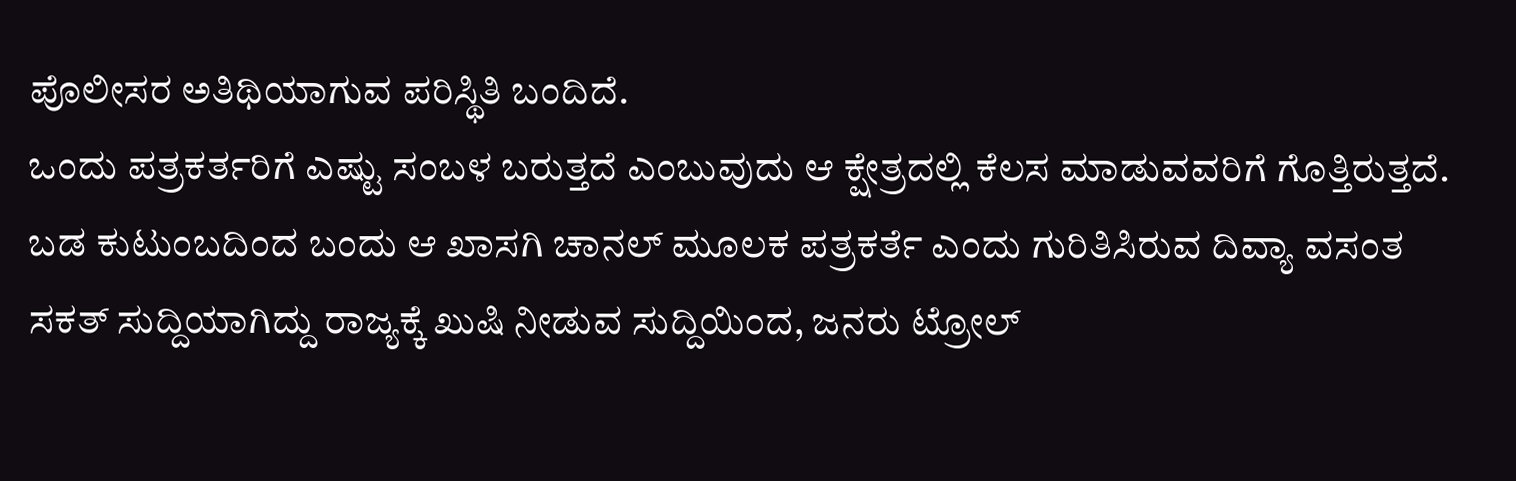ಪೊಲೀಸರ ಅತಿಥಿಯಾಗುವ ಪರಿಸ್ಥಿತಿ ಬಂದಿದೆ.
ಒಂದು ಪತ್ರಕರ್ತರಿಗೆ ಎಷ್ಟು ಸಂಬಳ ಬರುತ್ತದೆ ಎಂಬುವುದು ಆ ಕ್ಷೇತ್ರದಲ್ಲಿ ಕೆಲಸ ಮಾಡುವವರಿಗೆ ಗೊತ್ತಿರುತ್ತದೆ. ಬಡ ಕುಟುಂಬದಿಂದ ಬಂದು ಆ ಖಾಸಗಿ ಚಾನಲ್ ಮೂಲಕ ಪತ್ರಕರ್ತೆ ಎಂದು ಗುರಿತಿಸಿರುವ ದಿವ್ಯಾ ವಸಂತ ಸಕತ್ ಸುದ್ದಿಯಾಗಿದ್ದು ರಾಜ್ಯಕ್ಕೆ ಖುಷಿ ನೀಡುವ ಸುದ್ದಿಯಿಂದ, ಜನರು ಟ್ರೋಲ್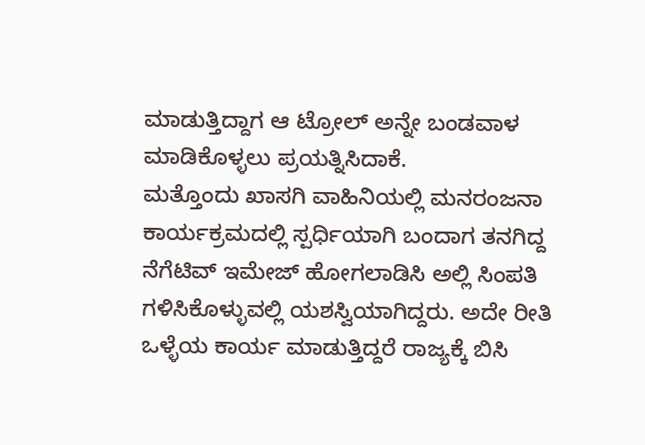ಮಾಡುತ್ತಿದ್ದಾಗ ಆ ಟ್ರೋಲ್ ಅನ್ನೇ ಬಂಡವಾಳ ಮಾಡಿಕೊಳ್ಳಲು ಪ್ರಯತ್ನಿಸಿದಾಕೆ.
ಮತ್ತೊಂದು ಖಾಸಗಿ ವಾಹಿನಿಯಲ್ಲಿ ಮನರಂಜನಾ ಕಾರ್ಯಕ್ರಮದಲ್ಲಿ ಸ್ಪರ್ಧಿಯಾಗಿ ಬಂದಾಗ ತನಗಿದ್ದ ನೆಗೆಟಿವ್ ಇಮೇಜ್ ಹೋಗಲಾಡಿಸಿ ಅಲ್ಲಿ ಸಿಂಪತಿ ಗಳಿಸಿಕೊಳ್ಳುವಲ್ಲಿ ಯಶಸ್ವಿಯಾಗಿದ್ದರು. ಅದೇ ರೀತಿ ಒಳ್ಳೆಯ ಕಾರ್ಯ ಮಾಡುತ್ತಿದ್ದರೆ ರಾಜ್ಯಕ್ಕೆ ಬಿಸಿ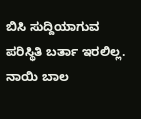ಬಿಸಿ ಸುದ್ದಿಯಾಗುವ ಪರಿಸ್ಥಿತಿ ಬರ್ತಾ ಇರಲಿಲ್ಲ. ನಾಯಿ ಬಾಲ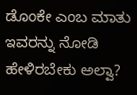ಡೊಂಕೇ ಎಂಬ ಮಾತು ಇವರನ್ನು ನೋಡಿ ಹೇಳಿರಬೇಕು ಅಲ್ವಾ?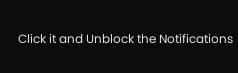Click it and Unblock the Notifications